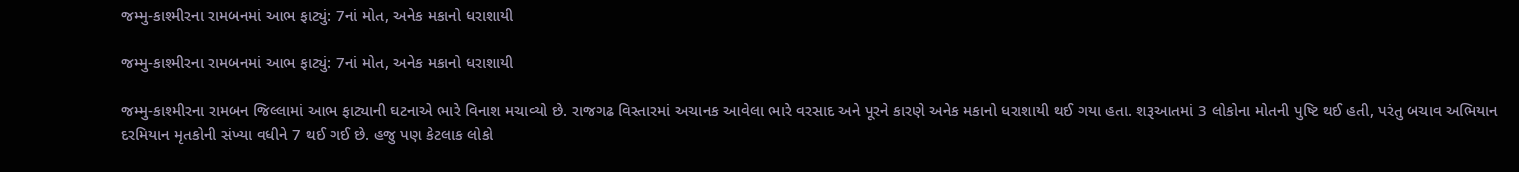જમ્મુ-કાશ્મીરના રામબનમાં આભ ફાટ્યું: 7નાં મોત, અનેક મકાનો ધરાશાયી

જમ્મુ-કાશ્મીરના રામબનમાં આભ ફાટ્યું: 7નાં મોત, અનેક મકાનો ધરાશાયી

જમ્મુ-કાશ્મીરના રામબન જિલ્લામાં આભ ફાટ્યાની ઘટનાએ ભારે વિનાશ મચાવ્યો છે. રાજગઢ વિસ્તારમાં અચાનક આવેલા ભારે વરસાદ અને પૂરને કારણે અનેક મકાનો ધરાશાયી થઈ ગયા હતા. શરૂઆતમાં 3 લોકોના મોતની પુષ્ટિ થઈ હતી, પરંતુ બચાવ અભિયાન દરમિયાન મૃતકોની સંખ્યા વધીને 7 થઈ ગઈ છે. હજુ પણ કેટલાક લોકો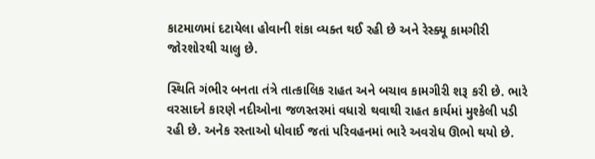કાટમાળમાં દટાયેલા હોવાની શંકા વ્યક્ત થઈ રહી છે અને રેસ્ક્યૂ કામગીરી જોરશોરથી ચાલુ છે.

સ્થિતિ ગંભીર બનતા તંત્રે તાત્કાલિક રાહત અને બચાવ કામગીરી શરૂ કરી છે. ભારે વરસાદને કારણે નદીઓના જળસ્તરમાં વધારો થવાથી રાહત કાર્યમાં મુશ્કેલી પડી રહી છે. અનેક રસ્તાઓ ધોવાઈ જતાં પરિવહનમાં ભારે અવરોધ ઊભો થયો છે.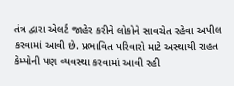તંત્ર દ્વારા એલર્ટ જાહેર કરીને લોકોને સાવચેત રહેવા અપીલ કરવામાં આવી છે. પ્રભાવિત પરિવારો માટે અસ્થાયી રાહત કેમ્પોની પણ વ્યવસ્થા કરવામાં આવી રહી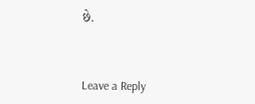છે.



Leave a Reply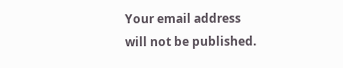Your email address will not be published.